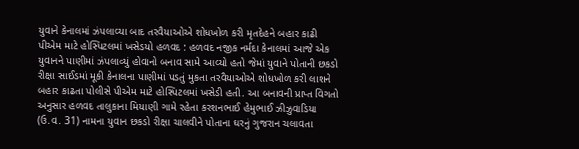યુવાને કેનાલમાં ઝંપલાવ્યા બાદ તરવૈયાઓએ શોધખોળ કરી મૃતદેહને બહાર કાઢી પીએમ માટે હોસ્પિટલમાં ખસેડયો હળવદ : હળવદ નજીક નર્મદા કેનાલમાં આજે એક યુવાનને પાણીમાં ઝંપલાવ્યું હોવાનો બનાવ સામે આવ્યો હતો જેમાં યુવાને પોતાની છકડો રીક્ષા સાઈડમાં મૂકી કેનાલના પાણીમાં પડતું મુકતા તરવૈયાઓએ શોધખોળ કરી લાશને બહાર કાઢતા પોલીસે પીએમ માટે હોસ્પિટલમાં ખસેડી હતી. આ બનાવની પ્રાપ્ત વિગતો અનુસાર હળવદ તાલુકાના મિયાણી ગામે રહેતા કરશનભાઈ હેમુભાઈ ઝીઝુવાડિયા (ઉ.વ. 31) નામના યુવાન છકડો રીક્ષા ચાલવીને પોતાના ઘરનું ગુજરાન ચલાવતા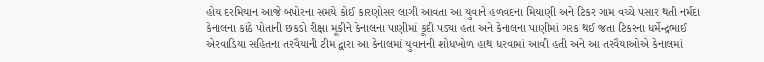હોય દરમિયાન આજે બપોરના સમયે કોઈ કારણોસર લાગી આવતા આ યુવાને હળવદના મિયાણી અને ટિકર ગામ વચ્ચે પસાર થતી નર્મદા કેનાલના કાંઠે પોતાની છકડો રીક્ષા મૂકીને કેનાલના પાણીમાં કૂદી પડ્યા હતા અને કેનાલના પાણીમાં ગરક થઈ જતા ટિકરના ધર્મેન્દ્રભાઈ એરવાડિયા સહિતના તરવૈયાની ટીમ દ્વારા આ કેનાલમાં યુવાનની શોધખોળ હાથ ધરવામાં આવી હતી અને આ તરવૈયાઓએ કેનાલમાં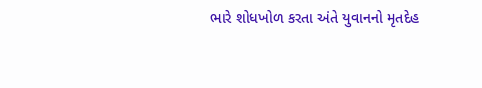ભારે શોધખોળ કરતા અંતે યુવાનનો મૃતદેહ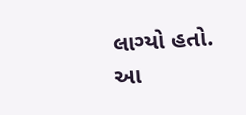લાગ્યો હતો. આ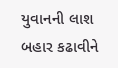યુવાનની લાશ બહાર કઢાવીને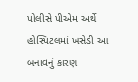પોલીસે પીએમ અર્થે હોસ્પિટલમાં ખસેડી આ બનાવનું કારણ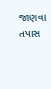જાણવા તપાસ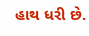હાથ ધરી છે.